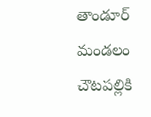తాండూర్ మండలం చౌటపల్లికి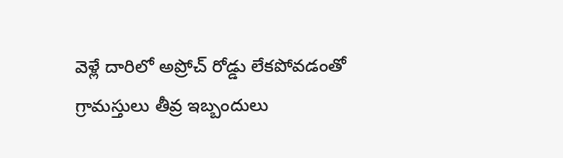వెళ్లే దారిలో అప్రోచ్ రోడ్డు లేకపోవడంతో గ్రామస్తులు తీవ్ర ఇబ్బందులు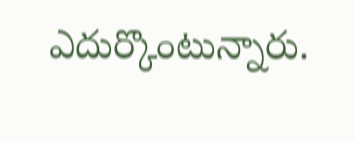ఎదుర్కొంటున్నారు.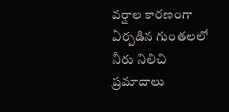వర్షాల కారణంగా ఏర్పడిన గుంతలలో నీరు నిలిచి ప్రమాదాలు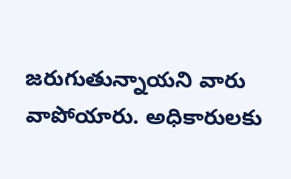జరుగుతున్నాయని వారు వాపోయారు. అధికారులకు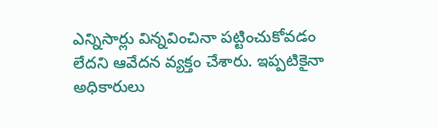ఎన్నిసార్లు విన్నవించినా పట్టించుకోవడం లేదని ఆవేదన వ్యక్తం చేశారు. ఇప్పటికైనా అధికారులు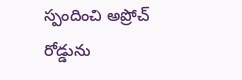స్పందించి అప్రోచ్ రోడ్డును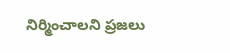నిర్మించాలని ప్రజలు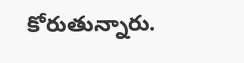కోరుతున్నారు.